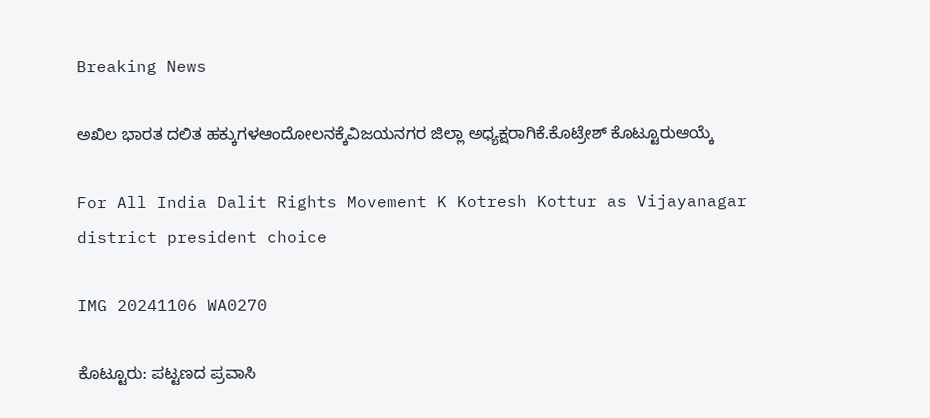Breaking News

ಅಖಿಲ ಭಾರತ ದಲಿತ ಹಕ್ಕುಗಳಆಂದೋಲನಕ್ಕೆವಿಜಯನಗರ ಜಿಲ್ಲಾ ಅಧ್ಯಕ್ಷರಾಗಿಕೆ.ಕೊಟ್ರೇಶ್ ಕೊಟ್ಟೂರುಆಯ್ಕೆ

For All India Dalit Rights Movement K Kotresh Kottur as Vijayanagar district president choice

IMG 20241106 WA0270

ಕೊಟ್ಟೂರು: ಪಟ್ಟಣದ ಪ್ರವಾಸಿ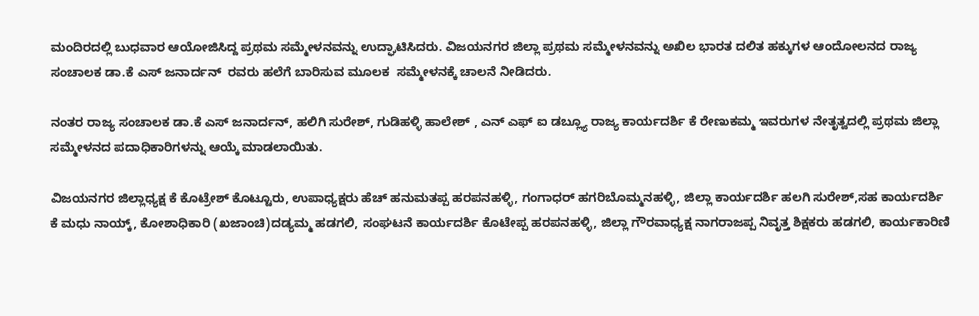ಮಂದಿರದಲ್ಲಿ ಬುಧವಾರ ಆಯೋಜಿಸಿದ್ದ ಪ್ರಥಮ ಸಮ್ಮೇಳನವನ್ನು ಉದ್ಘಾಟಿಸಿದರು. ವಿಜಯನಗರ ಜಿಲ್ಲಾ ಪ್ರಥಮ ಸಮ್ಮೇಳನವನ್ನು ಅಖಿಲ ಭಾರತ ದಲಿತ ಹಕ್ಕುಗಳ ಆಂದೋಲನದ ರಾಜ್ಯ ಸಂಚಾಲಕ ಡಾ.ಕೆ ಎಸ್ ಜನಾರ್ದನ್  ರವರು ಹಲೆಗೆ ಬಾರಿಸುವ ಮೂಲಕ  ಸಮ್ಮೇಳನಕ್ಕೆ ಚಾಲನೆ ನೀಡಿದರು.

ನಂತರ ರಾಜ್ಯ ಸಂಚಾಲಕ ಡಾ.ಕೆ ಎಸ್ ಜನಾರ್ದನ್, ಹಲಿಗಿ ಸುರೇಶ್, ಗುಡಿಹಳ್ಳಿ ಹಾಲೇಶ್ , ಎನ್ ಎಫ್ ಐ ಡಬ್ಲ್ಯೂ ರಾಜ್ಯ ಕಾರ್ಯದರ್ಶಿ ಕೆ ರೇಣುಕಮ್ಮ ಇವರುಗಳ ನೇತೃತ್ವದಲ್ಲಿ ಪ್ರಥಮ ಜಿಲ್ಲಾ ಸಮ್ಮೇಳನದ ಪದಾಧಿಕಾರಿಗಳನ್ನು ಆಯ್ಕೆ ಮಾಡಲಾಯಿತು.

ವಿಜಯನಗರ ಜಿಲ್ಲಾಧ್ಯಕ್ಷ ಕೆ ಕೊಟ್ರೇಶ್ ಕೊಟ್ಟೂರು, ಉಪಾಧ್ಯಕ್ಷರು ಹೆಚ್ ಹನುಮತಪ್ಪ ಹರಪನಹಳ್ಳಿ, ಗಂಗಾಧರ್ ಹಗರಿಬೊಮ್ಮನಹಳ್ಳಿ, ಜಿಲ್ಲಾ ಕಾರ್ಯದರ್ಶಿ ಹಲಗಿ ಸುರೇಶ್,ಸಹ ಕಾರ್ಯದರ್ಶಿ ಕೆ ಮಧು ನಾಯ್ಕ್, ಕೋಶಾಧಿಕಾರಿ (ಖಜಾಂಚಿ)ದಡ್ಯಮ್ಮ ಹಡಗಲಿ, ಸಂಘಟನೆ ಕಾರ್ಯದರ್ಶಿ ಕೊಟೇಪ್ಪ ಹರಪನಹಳ್ಳಿ, ಜಿಲ್ಲಾ ಗೌರವಾಧ್ಯಕ್ಷ ನಾಗರಾಜಪ್ಪ ನಿವೃತ್ತ ಶಿಕ್ಷಕರು ಹಡಗಲಿ, ಕಾರ್ಯಕಾರಿಣಿ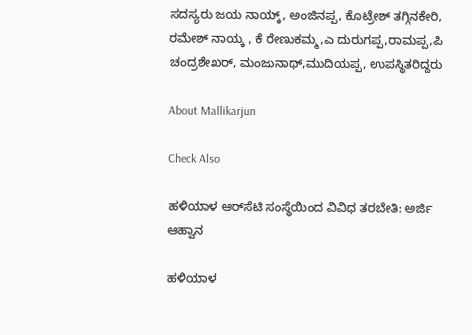ಸದಸ್ಯರು ಜಯ ನಾಯ್ಕ್, ಅಂಜಿನಪ್ಪ, ಕೊಟ್ರೇಶ್ ತಗ್ಗಿನಕೇರಿ, ರಮೇಶ್ ನಾಯ್ಕ , ಕೆ ರೇಣುಕಮ್ಮ,ಎ ದುರುಗಪ್ಪ,ರಾಮಪ್ಪ,ಪಿ ಚಂದ್ರಶೇಖರ್, ಮಂಜುನಾಥ್,ಮುದಿಯಪ್ಪ, ಉಪಸ್ಥಿತರಿದ್ದರು

About Mallikarjun

Check Also

ಹಳಿಯಾಳ ಆರ್‌ಸೆಟಿ ಸಂಸ್ಥೆಯಿಂದ ವಿವಿಧ ತರಬೇತಿ: ಅರ್ಜಿ ಆಹ್ವಾನ

ಹಳಿಯಾಳ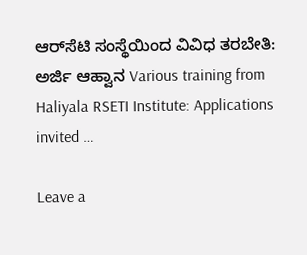ಆರ್‌ಸೆಟಿ ಸಂಸ್ಥೆಯಿಂದ ವಿವಿಧ ತರಬೇತಿ: ಅರ್ಜಿ ಆಹ್ವಾನ Various training from Haliyala RSETI Institute: Applications invited …

Leave a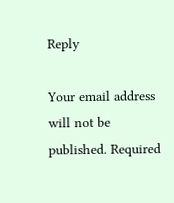Reply

Your email address will not be published. Required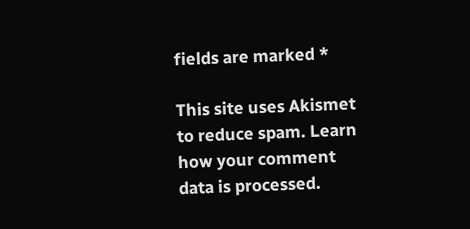fields are marked *

This site uses Akismet to reduce spam. Learn how your comment data is processed.